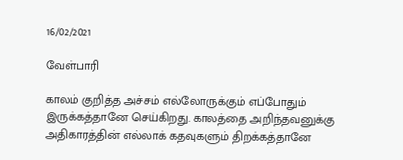16/02/2021

வேள்பாரி

காலம் குறித்த அச்சம் எல்லோருக்கும் எப்போதும் இருக்கத்தானே செய்கிறது. காலத்தை அறிந்தவனுக்கு அதிகாரத்தின் எல்லாக் கதவுகளும் திறக்கத்தானே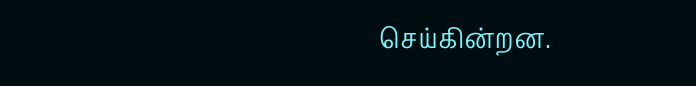செய்கின்றன.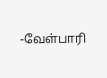-வேள்பாரி